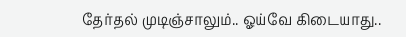தேர்தல் முடிஞ்சாலும்.. ஓய்வே கிடையாது..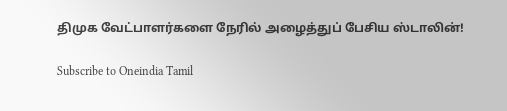திமுக வேட்பாளர்களை நேரில் அழைத்துப் பேசிய ஸ்டாலின்!

Subscribe to Oneindia Tamil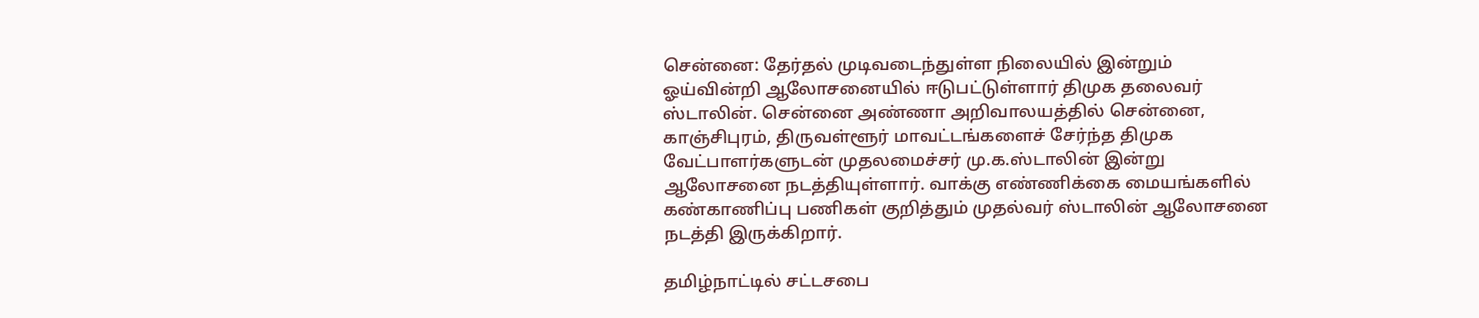சென்னை: தேர்தல் முடிவடைந்துள்ள நிலையில் இன்றும் ஓய்வின்றி ஆலோசனையில் ஈடுபட்டுள்ளார் திமுக தலைவர் ஸ்டாலின். சென்னை அண்ணா அறிவாலயத்தில் சென்னை, காஞ்சிபுரம், திருவள்ளூர் மாவட்டங்களைச் சேர்ந்த திமுக வேட்பாளர்களுடன் முதலமைச்சர் மு.க.ஸ்டாலின் இன்று ஆலோசனை நடத்தியுள்ளார். வாக்கு எண்ணிக்கை மையங்களில் கண்காணிப்பு பணிகள் குறித்தும் முதல்வர் ஸ்டாலின் ஆலோசனை நடத்தி இருக்கிறார்.

தமிழ்நாட்டில் சட்டசபை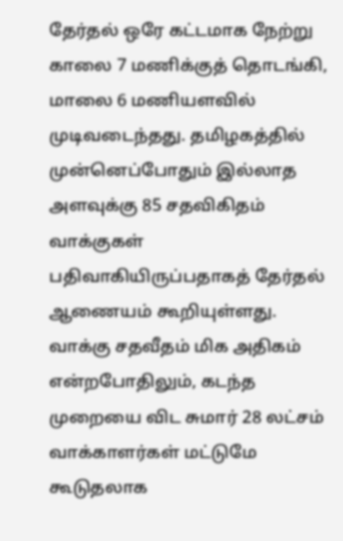தேர்தல் ஒரே கட்டமாக நேற்று காலை 7 மணிக்குத் தொடங்கி, மாலை 6 மணியளவில் முடிவடைந்தது. தமிழகத்தில் முன்னெப்போதும் இல்லாத அளவுக்கு 85 சதவிகிதம் வாக்குகள் பதிவாகியிருப்பதாகத் தேர்தல் ஆணையம் கூறியுள்ளது. வாக்கு சதவீதம் மிக அதிகம் என்றபோதிலும், கடந்த முறையை விட சுமார் 28 லட்சம் வாக்காளர்கள் மட்டுமே கூடுதலாக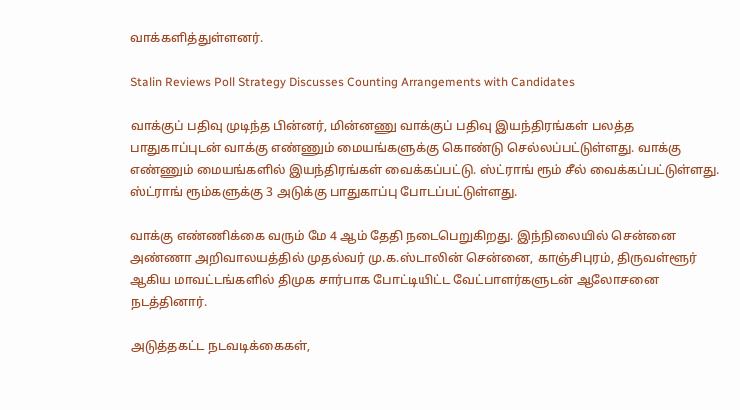வாக்களித்துள்ளனர்.

Stalin Reviews Poll Strategy Discusses Counting Arrangements with Candidates

வாக்குப் பதிவு முடிந்த பின்னர், மின்னணு வாக்குப் பதிவு இயந்திரங்கள் பலத்த பாதுகாப்புடன் வாக்கு எண்ணும் மையங்களுக்கு கொண்டு செல்லப்பட்டுள்ளது. வாக்கு எண்ணும் மையங்களில் இயந்திரங்கள் வைக்கப்பட்டு. ஸ்ட்ராங் ரூம் சீல் வைக்கப்பட்டுள்ளது. ஸ்ட்ராங் ரூம்களுக்கு 3 அடுக்கு பாதுகாப்பு போடப்பட்டுள்ளது.

வாக்கு எண்ணிக்கை வரும் மே 4 ஆம் தேதி நடைபெறுகிறது. இந்நிலையில் சென்னை அண்ணா அறிவாலயத்தில் முதல்வர் மு.க.ஸ்டாலின் சென்னை, காஞ்சிபுரம், திருவள்ளூர் ஆகிய மாவட்டங்களில் திமுக சார்பாக போட்டியிட்ட வேட்பாளர்களுடன் ஆலோசனை நடத்தினார்.

அடுத்தகட்ட நடவடிக்கைகள்,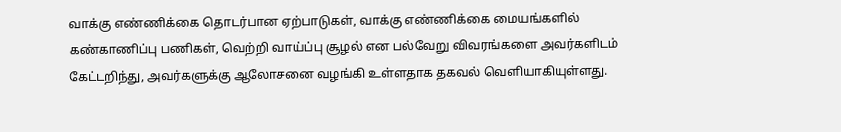வாக்கு எண்ணிக்கை தொடர்பான ஏற்பாடுகள், வாக்கு எண்ணிக்கை மையங்களில் கண்காணிப்பு பணிகள், வெற்றி வாய்ப்பு சூழல் என பல்வேறு விவரங்களை அவர்களிடம் கேட்டறிந்து, அவர்களுக்கு ஆலோசனை வழங்கி உள்ளதாக தகவல் வெளியாகியுள்ளது.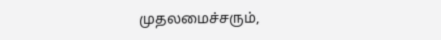முதலமைச்சரும்,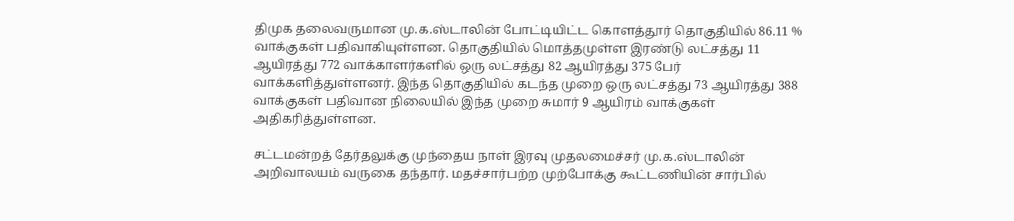திமுக தலைவருமான மு.க.ஸ்டாலின் போட்டியிட்ட கொளத்தூர் தொகுதியில் 86.11 % வாக்குகள் பதிவாகியுள்ளன. தொகுதியில் மொத்தமுள்ள இரண்டு லட்சத்து 11 ஆயிரத்து 772 வாக்காளர்களில் ஒரு லட்சத்து 82 ஆயிரத்து 375 பேர் வாக்களித்துள்ளனர். இந்த தொகுதியில் கடந்த முறை ஒரு லட்சத்து 73 ஆயிரத்து 388 வாக்குகள் பதிவான நிலையில் இந்த முறை சுமார் 9 ஆயிரம் வாக்குகள் அதிகரித்துள்ளன.

சட்டமன்றத் தேர்தலுக்கு முந்தைய நாள் இரவு முதலமைச்சர் மு.க.ஸ்டாலின் அறிவாலயம் வருகை தந்தார். மதச்சார்பற்ற முற்போக்கு கூட்டணியின் சார்பில்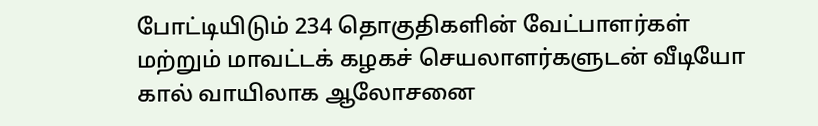போட்டியிடும் 234 தொகுதிகளின் வேட்பாளர்கள் மற்றும் மாவட்டக் கழகச் செயலாளர்களுடன் வீடியோ கால் வாயிலாக ஆலோசனை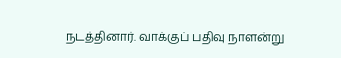நடத்தினார். வாக்குப் பதிவு நாளன்று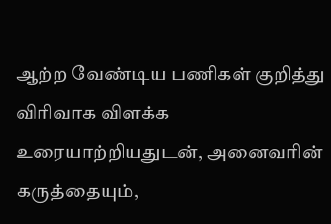ஆற்ற வேண்டிய பணிகள் குறித்து விரிவாக விளக்க உரையாற்றியதுடன், அனைவரின் கருத்தையும்,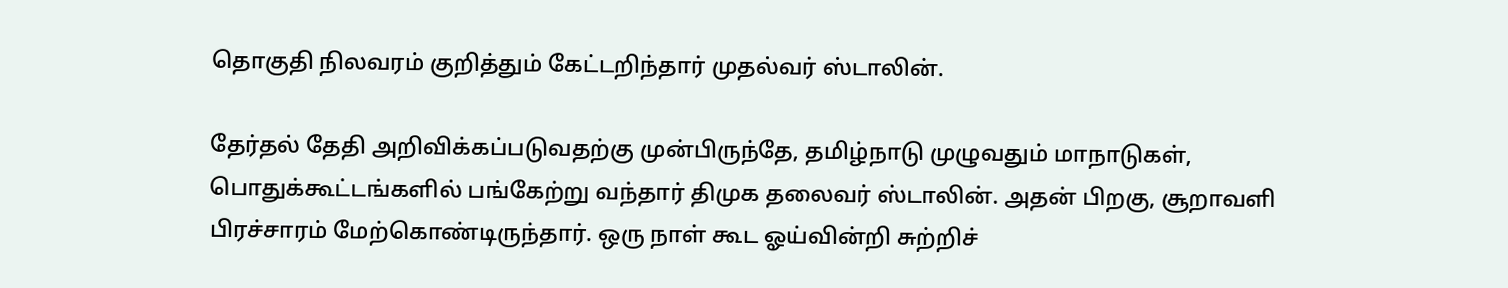தொகுதி நிலவரம் குறித்தும் கேட்டறிந்தார் முதல்வர் ஸ்டாலின்.

தேர்தல் தேதி அறிவிக்கப்படுவதற்கு முன்பிருந்தே, தமிழ்நாடு முழுவதும் மாநாடுகள், பொதுக்கூட்டங்களில் பங்கேற்று வந்தார் திமுக தலைவர் ஸ்டாலின். அதன் பிறகு, சூறாவளி பிரச்சாரம் மேற்கொண்டிருந்தார். ஒரு நாள் கூட ஓய்வின்றி சுற்றிச்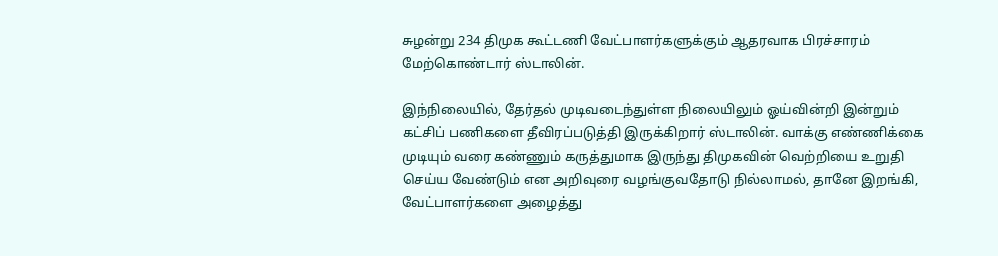சுழன்று 234 திமுக கூட்டணி வேட்பாளர்களுக்கும் ஆதரவாக பிரச்சாரம் மேற்கொண்டார் ஸ்டாலின்.

இந்நிலையில், தேர்தல் முடிவடைந்துள்ள நிலையிலும் ஓய்வின்றி இன்றும் கட்சிப் பணிகளை தீவிரப்படுத்தி இருக்கிறார் ஸ்டாலின். வாக்கு எண்ணிக்கை முடியும் வரை கண்ணும் கருத்துமாக இருந்து திமுகவின் வெற்றியை உறுதி செய்ய வேண்டும் என அறிவுரை வழங்குவதோடு நில்லாமல், தானே இறங்கி, வேட்பாளர்களை அழைத்து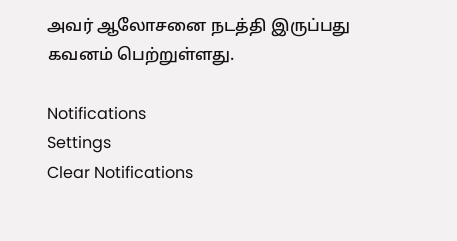அவர் ஆலோசனை நடத்தி இருப்பது கவனம் பெற்றுள்ளது.

Notifications
Settings
Clear Notifications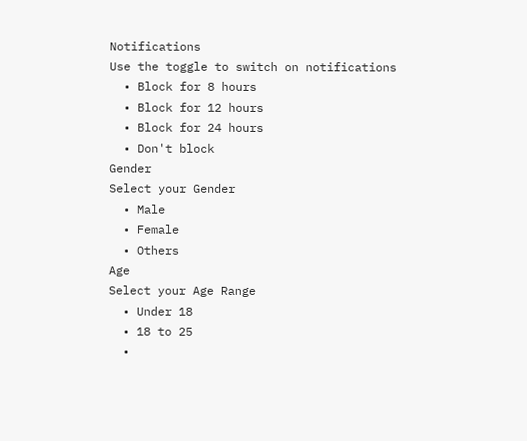Notifications
Use the toggle to switch on notifications
  • Block for 8 hours
  • Block for 12 hours
  • Block for 24 hours
  • Don't block
Gender
Select your Gender
  • Male
  • Female
  • Others
Age
Select your Age Range
  • Under 18
  • 18 to 25
  •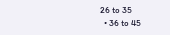26 to 35
  • 36 to 45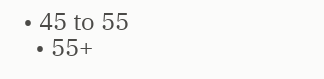• 45 to 55
  • 55+